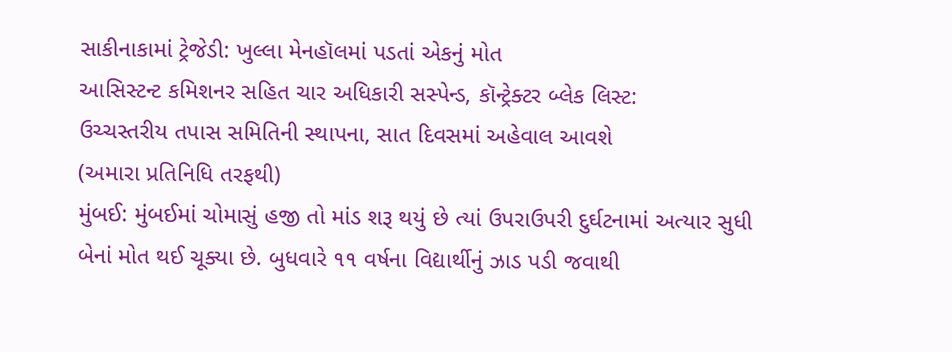સાકીનાકામાં ટ્રેજેડી: ખુલ્લા મેનહૉલમાં પડતાં એકનું મોત
આસિસ્ટન્ટ કમિશનર સહિત ચાર અધિકારી સસ્પેન્ડ, કૉન્ટ્રેક્ટર બ્લેક લિસ્ટ:
ઉચ્ચસ્તરીય તપાસ સમિતિની સ્થાપના, સાત દિવસમાં અહેવાલ આવશે
(અમારા પ્રતિનિધિ તરફથી)
મુંબઈ: મુંબઈમાં ચોમાસું હજી તો માંડ શરૂ થયું છે ત્યાં ઉપરાઉપરી દુર્ઘટનામાં અત્યાર સુધી બેનાં મોત થઈ ચૂક્યા છે. બુધવારે ૧૧ વર્ષના વિદ્યાર્થીનું ઝાડ પડી જવાથી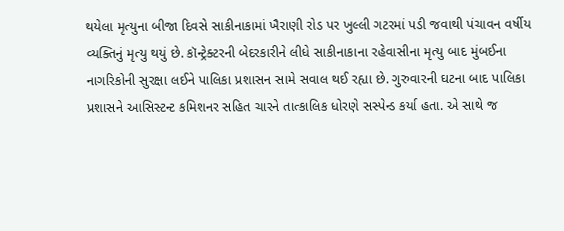થયેલા મૃત્યુના બીજા દિવસે સાકીનાકામાં ખૈરાણી રોડ પર ખુલ્લી ગટરમાં પડી જવાથી પંચાવન વર્ષીય વ્યક્તિનું મૃત્યુ થયું છે. કૉન્ટ્રેક્ટરની બેદરકારીને લીધે સાકીનાકાના રહેવાસીના મૃત્યુ બાદ મુંબઈના નાગરિકોની સુરક્ષા લઈને પાલિકા પ્રશાસન સામે સવાલ થઈ રહ્યા છે. ગુરુવારની ઘટના બાદ પાલિકા પ્રશાસને આસિસ્ટન્ટ કમિશનર સહિત ચારને તાત્કાલિક ધોરણે સસ્પેન્ડ કર્યા હતા. એ સાથે જ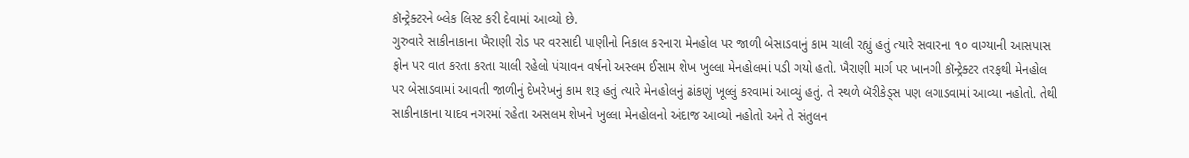કૉન્ટ્રેક્ટરને બ્લેક લિસ્ટ કરી દેવામાં આવ્યો છે.
ગુરુવારે સાકીનાકાના ખૈરાણી રોડ પર વરસાદી પાણીનો નિકાલ કરનારા મેનહોલ પર જાળી બેસાડવાનું કામ ચાલી રહ્યું હતું ત્યારે સવારના ૧૦ વાગ્યાની આસપાસ ફોન પર વાત કરતા કરતા ચાલી રહેલો પંચાવન વર્ષનો અસ્લમ ઈસામ શેખ ખુલ્લા મેનહોલમાં પડી ગયો હતો. ખૈરાણી માર્ગ પર ખાનગી કૉન્ટ્રેક્ટર તરફથી મેનહોલ પર બેસાડવામાં આવતી જાળીનું દેખરેખનું કામ શરૂ હતું ત્યારે મેનહોલનું ઢાંકણું ખૂલ્લું કરવામાં આવ્યું હતું. તે સ્થળે બૅરીકેડ્સ પણ લગાડવામાં આવ્યા નહોતો. તેથી સાકીનાકાના યાદવ નગરમાં રહેતા અસલમ શેખને ખુલ્લા મેનહોલનો અંદાજ આવ્યો નહોતો અને તે સંતુલન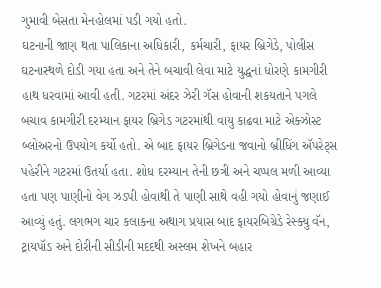ગુમાવી બેસતા મેનહોલમાં પડી ગયો હતો.
ઘટનાની જાણ થતા પાલિકાના અધિકારી, કર્મચારી, ફાયર બ્રિગેડે, પોલીસ ઘટનાસ્થળે દોડી ગયા હતા અને તેને બચાવી લેવા માટે યુદ્ધનાં ધોરણે કામગીરી હાથ ધરવામાં આવી હતી. ગટરમાં અંદર ઝેરી ગૅસ હોવાની શકયતાને પગલે બચાવ કામગીરી દરમ્યાન ફાયર બ્રિગેડ ગટરમાંથી વાયુ કાઢવા માટે એક્ઝોસ્ટ બ્લોઅરનો ઉપયોગ કર્યો હતો. એ બાદ ફાયર બ્રિગેડના જવાનો બ્રીધિંગ ઍપરેટ્સ પહેરીને ગટરમાં ઉતર્યા હતા. શોધ દરમ્યાન તેની છત્રી અને ચપ્પલ મળી આવ્યા હતા પણ પાણીનો વેગ ઝડપી હોવાથી તે પાણી સાથે વહી ગયો હોવાનું જણાઈ આવ્યું હતું. લગભગ ચાર કલાકના અથાગ પ્રયાસ બાદ ફાયરબિગ્રેડે રેસ્ક્યુ વૅન, ટ્રાયપૉડ અને દોરીની સીડીની મદદથી અસ્લમ શેખને બહાર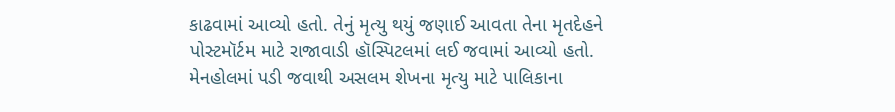કાઢવામાં આવ્યો હતો. તેનું મૃત્યુ થયું જણાઈ આવતા તેના મૃતદેહને પોસ્ટમૉર્ટમ માટે રાજાવાડી હૉસ્પિટલમાં લઈ જવામાં આવ્યો હતો.
મેનહોલમાં પડી જવાથી અસલમ શેખના મૃત્યુ માટે પાલિકાના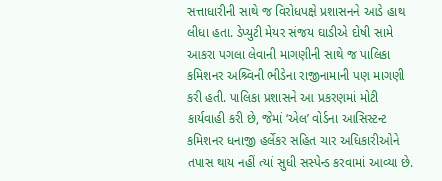સત્તાધારીની સાથે જ વિરોધપક્ષે પ્રશાસનને આડે હાથ લીધા હતા. ડેપ્યુટી મેયર સંજય ઘાડીએ દોષી સામે આકરા પગલા લેવાની માગણીની સાથે જ પાલિકા કમિશનર અશ્ર્વિની ભીડેના રાજીનામાની પણ માગણી કરી હતી. પાલિકા પ્રશાસને આ પ્રકરણમાં મોટી કાર્યવાહી કરી છે, જેમાં ‘એલ’ વોર્ડના આસિસ્ટન્ટ કમિશનર ધનાજી હર્લેકર સહિત ચાર અધિકારીઓને તપાસ થાય નહીં ત્યાં સુધી સસ્પેન્ડ કરવામાં આવ્યા છે.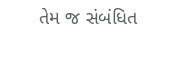તેમ જ સંબંધિત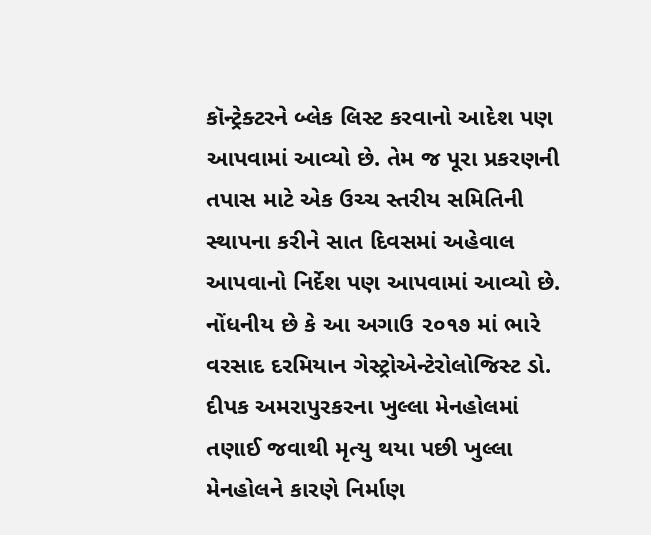કૉન્ટ્રેક્ટરને બ્લેક લિસ્ટ કરવાનો આદેશ પણ આપવામાં આવ્યો છે. તેમ જ પૂરા પ્રકરણની તપાસ માટે એક ઉચ્ચ સ્તરીય સમિતિની સ્થાપના કરીને સાત દિવસમાં અહેવાલ આપવાનો નિર્દેશ પણ આપવામાં આવ્યો છે.
નોંધનીય છે કે આ અગાઉ ૨૦૧૭ માં ભારે વરસાદ દરમિયાન ગેસ્ટ્રોએન્ટેરોલોજિસ્ટ ડો. દીપક અમરાપુરકરના ખુલ્લા મેનહોલમાં તણાઈ જવાથી મૃત્યુ થયા પછી ખુલ્લા મેનહોલને કારણે નિર્માણ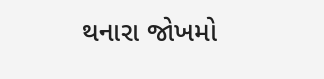થનારા જોખમો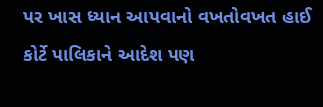પર ખાસ ધ્યાન આપવાનો વખતોવખત હાઈ કોર્ટે પાલિકાને આદેશ પણ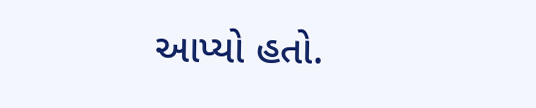આપ્યો હતો.